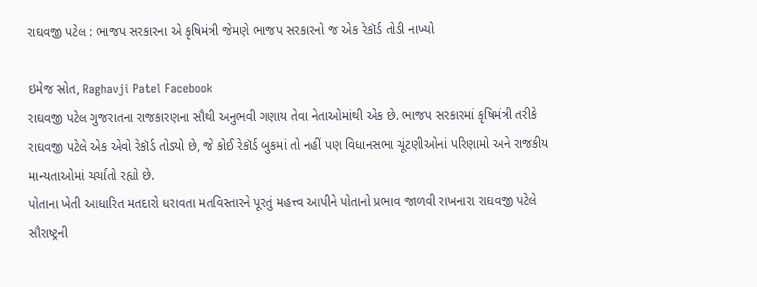રાઘવજી પટેલ : ભાજપ સરકારના એ કૃષિમંત્રી જેમણે ભાજપ સરકારનો જ એક રેકૉર્ડ તોડી નાખ્યો

ઇમેજ સ્રોત, Raghavji Patel Facebook
રાઘવજી પટેલ ગુજરાતના રાજકારણના સૌથી અનુભવી ગણાય તેવા નેતાઓમાંથી એક છે. ભાજપ સરકારમાં કૃષિમંત્રી તરીકે રાઘવજી પટેલે એક એવો રેકૉર્ડ તોડ્યો છે, જે કોઈ રેકૉર્ડ બુકમાં તો નહીં પણ વિધાનસભા ચૂંટણીઓનાં પરિણામો અને રાજકીય માન્યતાઓમાં ચર્ચાતો રહ્યો છે.
પોતાના ખેતી આધારિત મતદારો ધરાવતા મતવિસ્તારને પૂરતું મહત્ત્વ આપીને પોતાનો પ્રભાવ જાળવી રાખનારા રાઘવજી પટેલે સૌરાષ્ટ્રની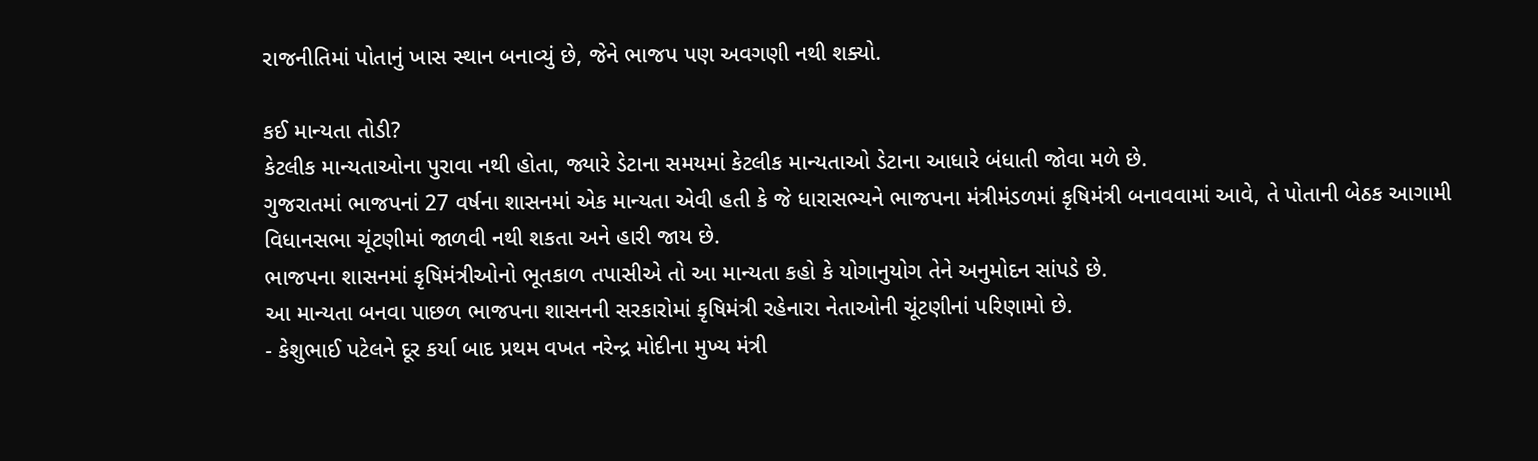રાજનીતિમાં પોતાનું ખાસ સ્થાન બનાવ્યું છે, જેને ભાજપ પણ અવગણી નથી શક્યો.

કઈ માન્યતા તોડી?
કેટલીક માન્યતાઓના પુરાવા નથી હોતા, જ્યારે ડેટાના સમયમાં કેટલીક માન્યતાઓ ડેટાના આધારે બંધાતી જોવા મળે છે.
ગુજરાતમાં ભાજપનાં 27 વર્ષના શાસનમાં એક માન્યતા એવી હતી કે જે ધારાસભ્યને ભાજપના મંત્રીમંડળમાં કૃષિમંત્રી બનાવવામાં આવે, તે પોતાની બેઠક આગામી વિધાનસભા ચૂંટણીમાં જાળવી નથી શકતા અને હારી જાય છે.
ભાજપના શાસનમાં કૃષિમંત્રીઓનો ભૂતકાળ તપાસીએ તો આ માન્યતા કહો કે યોગાનુયોગ તેને અનુમોદન સાંપડે છે.
આ માન્યતા બનવા પાછળ ભાજપના શાસનની સરકારોમાં કૃષિમંત્રી રહેનારા નેતાઓની ચૂંટણીનાં પરિણામો છે.
- કેશુભાઈ પટેલને દૂર કર્યા બાદ પ્રથમ વખત નરેન્દ્ર મોદીના મુખ્ય મંત્રી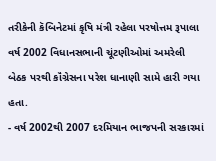તરીકેની કૅબિનેટમાં કૃષિ મંત્રી રહેલા પરષોત્તમ રૂપાલા વર્ષ 2002 વિધાનસભાની ચૂંટણીઓમાં અમરેલી બેઠક પરથી કૉંગ્રેસના પરેશ ધાનાણી સામે હારી ગયા હતા.
- વર્ષ 2002થી 2007 દરમિયાન ભાજપની સરકારમાં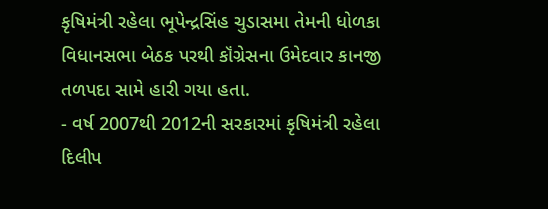કૃષિમંત્રી રહેલા ભૂપેન્દ્રસિંહ ચુડાસમા તેમની ધોળકા વિધાનસભા બેઠક પરથી કૉંગ્રેસના ઉમેદવાર કાનજી તળપદા સામે હારી ગયા હતા.
- વર્ષ 2007થી 2012ની સરકારમાં કૃષિમંત્રી રહેલા દિલીપ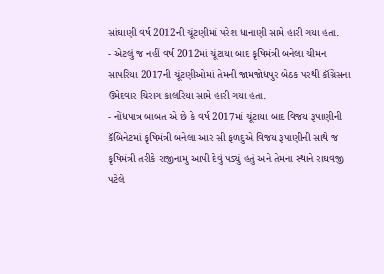સાંઘાણી વર્ષ 2012ની ચૂંટણીમાં પરેશ ધાનાણી સામે હારી ગયા હતા.
- એટલું જ નહીં વર્ષ 2012માં ચૂંટાયા બાદ કૃષિમંત્રી બનેલા ચીમન સાપરિયા 2017ની ચૂંટણીઓમાં તેમની જામજોધપુર બેઠક પરથી કૉંગ્રેસના ઉમેદવાર ચિરાગ કાલરિયા સામે હારી ગયા હતા.
- નોંધપાત્ર બાબત એ છે કે વર્ષ 2017માં ચૂંટાયા બાદ વિજય રૂપાણીની કૅબિનેટમાં કૃષિમંત્રી બનેલા આર સી ફળદુએ વિજય રૂપાણીની સાથે જ કૃષિમંત્રી તરીકે રાજીનામુ આપી દેવું પડ્યું હતું અને તેમના સ્થાને રાઘવજી પટેલે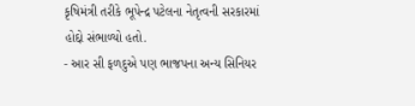કૃષિમંત્રી તરીકે ભૂપેન્દ્ર પટેલના નેતૃત્વની સરકારમાં હોદ્દો સંભાળ્યો હતો.
- આર સી ફળદુએ પણ ભાજપના અન્ય સિનિયર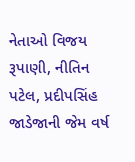નેતાઓ વિજય રૂપાણી, નીતિન પટેલ, પ્રદીપસિંહ જાડેજાની જેમ વર્ષ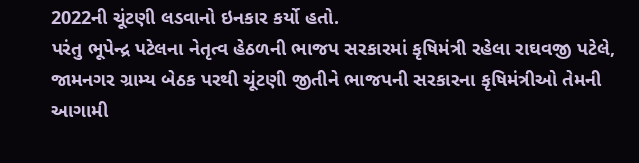2022ની ચૂંટણી લડવાનો ઇનકાર કર્યો હતો.
પરંતુ ભૂપેન્દ્ર પટેલના નેતૃત્વ હેઠળની ભાજપ સરકારમાં કૃષિમંત્રી રહેલા રાઘવજી પટેલે, જામનગર ગ્રામ્ય બેઠક પરથી ચૂંટણી જીતીને ભાજપની સરકારના કૃષિમંત્રીઓ તેમની આગામી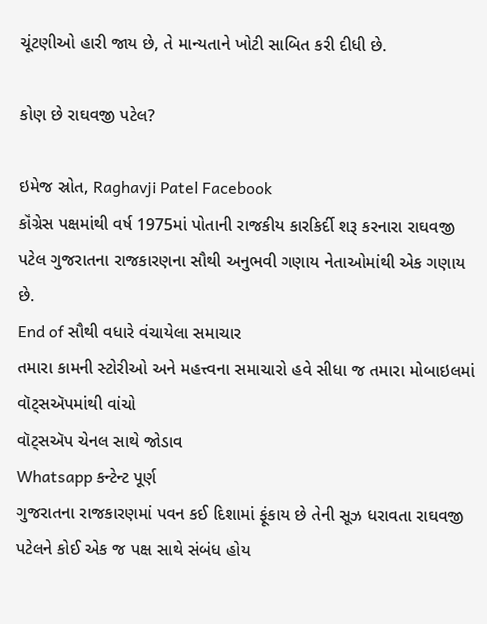ચૂંટણીઓ હારી જાય છે, તે માન્યતાને ખોટી સાબિત કરી દીધી છે.

કોણ છે રાઘવજી પટેલ?

ઇમેજ સ્રોત, Raghavji Patel Facebook
કૉંગ્રેસ પક્ષમાંથી વર્ષ 1975માં પોતાની રાજકીય કારકિર્દી શરૂ કરનારા રાઘવજી પટેલ ગુજરાતના રાજકારણના સૌથી અનુભવી ગણાય નેતાઓમાંથી એક ગણાય છે.
End of સૌથી વધારે વંચાયેલા સમાચાર
તમારા કામની સ્ટોરીઓ અને મહત્ત્વના સમાચારો હવે સીધા જ તમારા મોબાઇલમાં વૉટ્સઍપમાંથી વાંચો
વૉટ્સઍપ ચેનલ સાથે જોડાવ
Whatsapp કન્ટેન્ટ પૂર્ણ
ગુજરાતના રાજકારણમાં પવન કઈ દિશામાં ફૂંકાય છે તેની સૂઝ ધરાવતા રાઘવજી પટેલને કોઈ એક જ પક્ષ સાથે સંબંધ હોય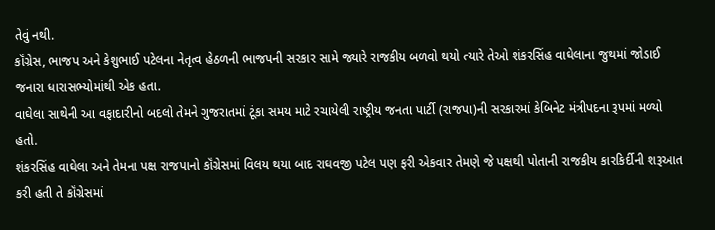તેવું નથી.
કૉંગ્રેસ, ભાજપ અને કેશુભાઈ પટેલના નેતૃત્વ હેઠળની ભાજપની સરકાર સામે જ્યારે રાજકીય બળવો થયો ત્યારે તેઓ શંકરસિંહ વાઘેલાના જુથમાં જોડાઈ જનારા ધારાસભ્યોમાંથી એક હતા.
વાઘેલા સાથેની આ વફાદારીનો બદલો તેમને ગુજરાતમાં ટૂંકા સમય માટે રચાયેલી રાષ્ટ્રીય જનતા પાર્ટી (રાજપા)ની સરકારમાં કેબિનેટ મંત્રીપદના રૂપમાં મળ્યો હતો.
શંકરસિંહ વાઘેલા અને તેમના પક્ષ રાજપાનો કૉંગ્રેસમાં વિલય થયા બાદ રાઘવજી પટેલ પણ ફરી એકવાર તેમણે જે પક્ષથી પોતાની રાજકીય કારકિર્દીની શરૂઆત કરી હતી તે કૉંગ્રેસમાં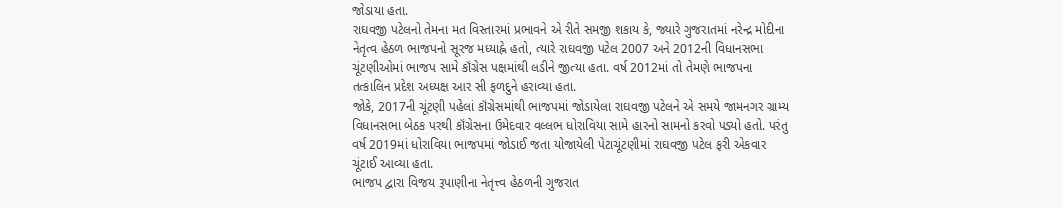જોડાયા હતા.
રાઘવજી પટેલનો તેમના મત વિસ્તારમાં પ્રભાવને એ રીતે સમજી શકાય કે, જ્યારે ગુજરાતમાં નરેન્દ્ર મોદીના નેતૃત્વ હેઠળ ભાજપનો સૂરજ મધ્યાહ્ને હતો, ત્યારે રાઘવજી પટેલ 2007 અને 2012ની વિધાનસભા ચૂંટણીઓમાં ભાજપ સામે કૉંગ્રેસ પક્ષમાંથી લડીને જીત્યા હતા. વર્ષ 2012માં તો તેમણે ભાજપના તત્કાલિન પ્રદેશ અધ્યક્ષ આર સી ફળદુને હરાવ્યા હતા.
જોકે, 2017ની ચૂંટણી પહેલાં કૉંગ્રેસમાંથી ભાજપમાં જોડાયેલા રાઘવજી પટેલને એ સમયે જામનગર ગ્રામ્ય વિધાનસભા બેઠક પરથી કૉંગ્રેસના ઉમેદવાર વલ્લભ ધોરાવિયા સામે હારનો સામનો કરવો પડ્યો હતો. પરંતુ વર્ષ 2019માં ધોરાવિયા ભાજપમાં જોડાઈ જતા યોજાયેલી પેટાચૂંટણીમાં રાઘવજી પટેલ ફરી એકવાર ચૂંટાઈ આવ્યા હતા.
ભાજપ દ્વારા વિજય રૂપાણીના નેતૃત્ત્વ હેઠળની ગુજરાત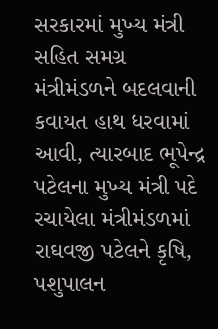સરકારમાં મુખ્ય મંત્રી સહિત સમગ્ર મંત્રીમંડળને બદલવાની કવાયત હાથ ધરવામાં આવી, ત્યારબાદ ભૂપેન્દ્ર પટેલના મુખ્ય મંત્રી પદે રચાયેલા મંત્રીમંડળમાં રાઘવજી પટેલને કૃષિ, પશુપાલન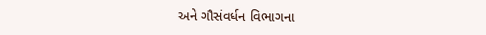અને ગૌસંવર્ધન વિભાગના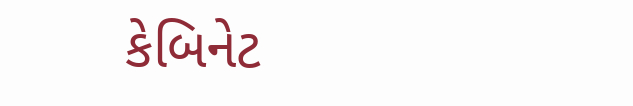કેબિનેટ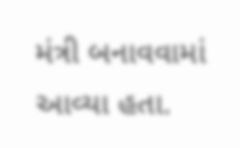મંત્રી બનાવવામાં આવ્યા હતા.